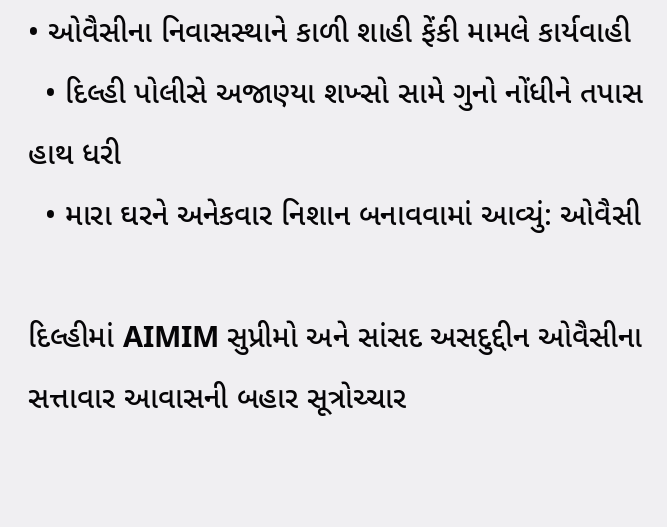• ઓવૈસીના નિવાસસ્થાને કાળી શાહી ફેંકી મામલે કાર્યવાહી
  • દિલ્હી પોલીસે અજાણ્યા શખ્સો સામે ગુનો નોંધીને તપાસ હાથ ધરી
  • મારા ઘરને અનેકવાર નિશાન બનાવવામાં આવ્યું: ઓવૈસી

દિલ્હીમાં AIMIM સુપ્રીમો અને સાંસદ અસદુદ્દીન ઓવૈસીના સત્તાવાર આવાસની બહાર સૂત્રોચ્ચાર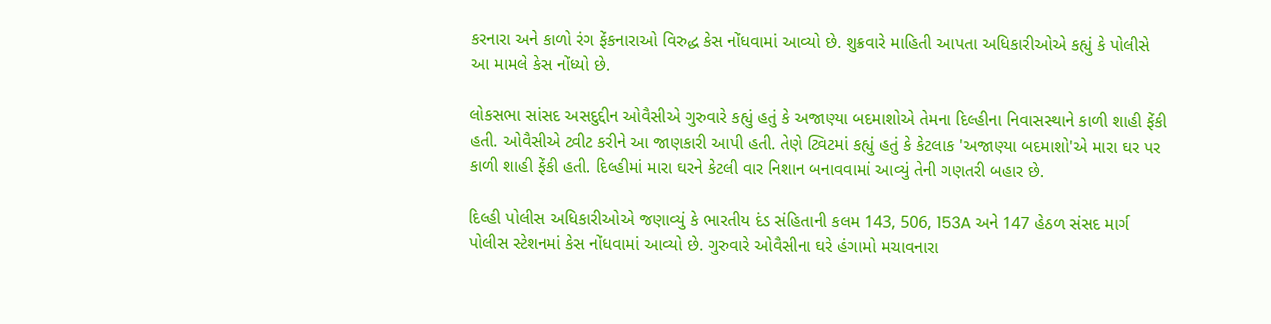કરનારા અને કાળો રંગ ફેંકનારાઓ વિરુદ્ધ કેસ નોંધવામાં આવ્યો છે. શુક્રવારે માહિતી આપતા અધિકારીઓએ કહ્યું કે પોલીસે આ મામલે કેસ નોંધ્યો છે.

લોકસભા સાંસદ અસદુદ્દીન ઓવૈસીએ ગુરુવારે કહ્યું હતું કે અજાણ્યા બદમાશોએ તેમના દિલ્હીના નિવાસસ્થાને કાળી શાહી ફેંકી હતી. ઓવૈસીએ ટ્વીટ કરીને આ જાણકારી આપી હતી. તેણે ટ્વિટમાં કહ્યું હતું કે કેટલાક 'અજાણ્યા બદમાશો'એ મારા ઘર પર કાળી શાહી ફેંકી હતી. દિલ્હીમાં મારા ઘરને કેટલી વાર નિશાન બનાવવામાં આવ્યું તેની ગણતરી બહાર છે.

દિલ્હી પોલીસ અધિકારીઓએ જણાવ્યું કે ભારતીય દંડ સંહિતાની કલમ 143, 506, 153A અને 147 હેઠળ સંસદ માર્ગ પોલીસ સ્ટેશનમાં કેસ નોંધવામાં આવ્યો છે. ગુરુવારે ઓવૈસીના ઘરે હંગામો મચાવનારા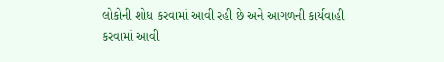લોકોની શોધ કરવામાં આવી રહી છે અને આગળની કાર્યવાહી કરવામાં આવી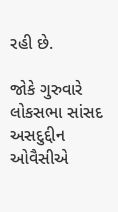રહી છે.

જોકે ગુરુવારે લોકસભા સાંસદ અસદુદ્દીન ઓવૈસીએ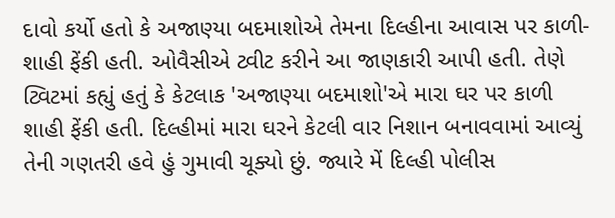દાવો કર્યો હતો કે અજાણ્યા બદમાશોએ તેમના દિલ્હીના આવાસ પર કાળી-શાહી ફેંકી હતી. ઓવૈસીએ ટ્વીટ કરીને આ જાણકારી આપી હતી. તેણે ટ્વિટમાં કહ્યું હતું કે કેટલાક 'અજાણ્યા બદમાશો'એ મારા ઘર પર કાળી શાહી ફેંકી હતી. દિલ્હીમાં મારા ઘરને કેટલી વાર નિશાન બનાવવામાં આવ્યું તેની ગણતરી હવે હું ગુમાવી ચૂક્યો છું. જ્યારે મેં દિલ્હી પોલીસ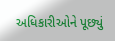અધિકારીઓને પૂછ્યું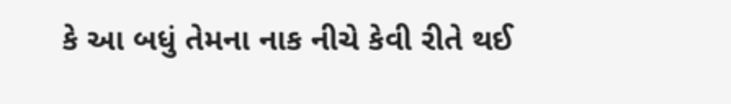કે આ બધું તેમના નાક નીચે કેવી રીતે થઈ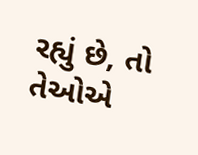રહ્યું છે, તો તેઓએ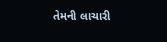તેમની લાચારી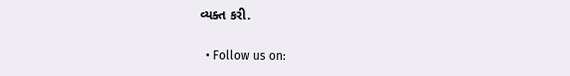વ્યક્ત કરી.

  • Follow us on: